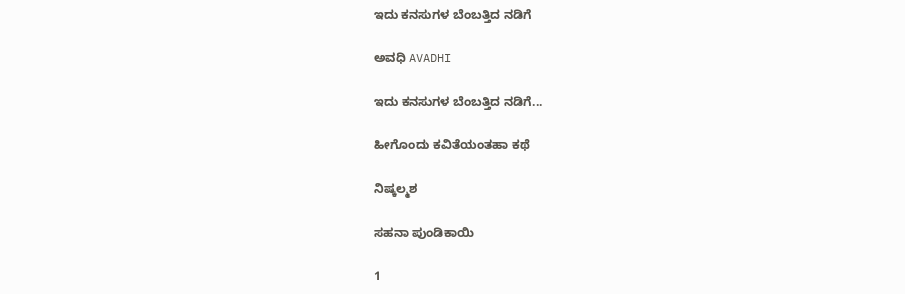ಇದು ಕನಸುಗಳ ಬೆಂಬತ್ತಿದ ನಡಿಗೆ‍

ಅವಧಿ AVADHI

ಇದು ಕನಸುಗಳ ಬೆಂಬತ್ತಿದ ನಡಿಗೆ...

ಹೀಗೊಂದು ಕವಿತೆಯಂತಹಾ ಕಥೆ

ನಿಷ್ಕಲ್ಮಶ

ಸಹನಾ ಪುಂಡಿಕಾಯಿ

1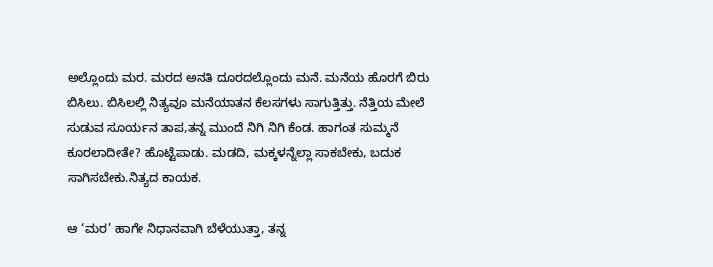ಅಲ್ಲೊಂದು ಮರ. ಮರದ ಅನತಿ ದೂರದಲ್ಲೊಂದು ಮನೆ. ಮನೆಯ ಹೊರಗೆ ಬಿರು ಬಿಸಿಲು. ಬಿಸಿಲಲ್ಲಿ ನಿತ್ಯವೂ ಮನೆಯಾತನ ಕೆಲಸಗಳು ಸಾಗುತ್ತಿತ್ತು. ನೆತ್ತಿಯ ಮೇಲೆ ಸುಡುವ ಸೂರ್ಯನ ತಾಪ,ತನ್ನ ಮುಂದೆ ನಿಗಿ ನಿಗಿ ಕೆಂಡ. ಹಾಗಂತ ಸುಮ್ಮನೆ ಕೂರಲಾದೀತೇ? ಹೊಟ್ಟೆಪಾಡು. ಮಡದಿ, ಮಕ್ಕಳನ್ನೆಲ್ಲಾ ಸಾಕಬೇಕು, ಬದುಕ ಸಾಗಿಸಬೇಕು.ನಿತ್ಯದ ಕಾಯಕ.

ಆ ‘ಮರ’ ಹಾಗೇ ನಿಧಾನವಾಗಿ ಬೆಳೆಯುತ್ತಾ, ತನ್ನ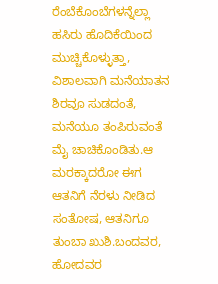ರೆಂಬೆಕೊಂಬೆಗಳನ್ನೆಲ್ಲಾ ಹಸಿರು ಹೊದಿಕೆಯಿಂದ ಮುಚ್ಚಿಕೊಳ್ಳುತ್ತಾ, ವಿಶಾಲವಾಗಿ ಮನೆಯಾತನ ಶಿರವೂ ಸುಡದಂತೆ, ಮನೆಯೂ ತಂಪಿರುವಂತೆ ಮೈ ಚಾಚಿಕೊಂಡಿತು.ಆ ಮರಕ್ಕಾದರೋ ಈಗ ಆತನಿಗೆ ನೆರಳು ನೀಡಿದ ಸಂತೋಷ, ಆತನಿಗೂ ತುಂಬಾ ಖುಶಿ.ಬಂದವರ, ಹೋದವರ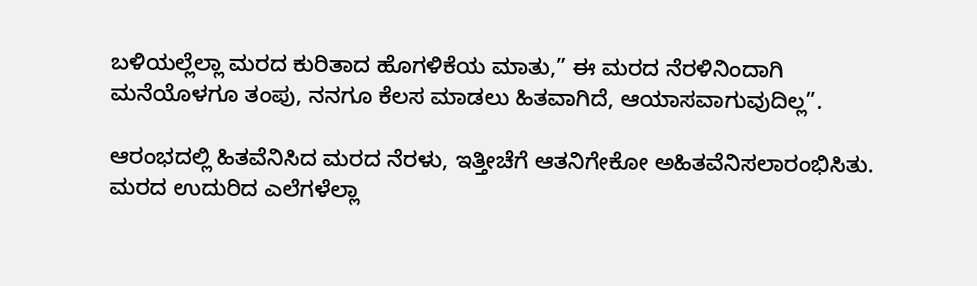ಬಳಿಯಲ್ಲೆಲ್ಲಾ ಮರದ ಕುರಿತಾದ ಹೊಗಳಿಕೆಯ ಮಾತು,” ಈ ಮರದ ನೆರಳಿನಿಂದಾಗಿ ಮನೆಯೊಳಗೂ ತಂಪು, ನನಗೂ ಕೆಲಸ ಮಾಡಲು ಹಿತವಾಗಿದೆ, ಆಯಾಸವಾಗುವುದಿಲ್ಲ”.

ಆರಂಭದಲ್ಲಿ ಹಿತವೆನಿಸಿದ ಮರದ ನೆರಳು, ಇತ್ತೀಚೆಗೆ ಆತನಿಗೇಕೋ ಅಹಿತವೆನಿಸಲಾರಂಭಿಸಿತು. ಮರದ ಉದುರಿದ ಎಲೆಗಳೆಲ್ಲಾ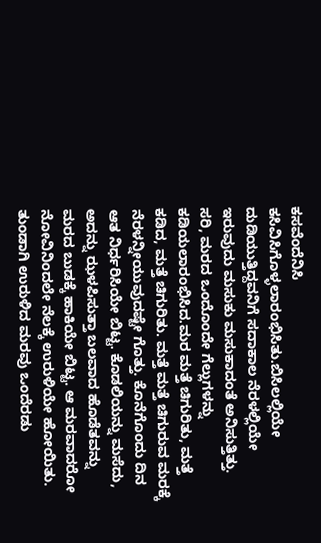ಕಸವೆಂದೆನಿಸಿ ಕಸಿವಿಸಿಗೊಳ್ಳಲಾರಂಭಿಸಿತು.ಬಿಸಿಲಲ್ಲಿಯೇ ದುಡಿಯುತ್ತಿದ್ದವನಿಗೆ ಸದಾಕಾಲ ನೆರಳಲ್ಲಿಯೇ ಇರುವುದು ಮಸುಕು ಮಸುಕಾದಂತೆ ಅನಿಸುತ್ತಿತ್ತು. ಸರಿ, ಮರದ ಒಂದೊಂದೇ ಗೆಲ್ಲುಗಳನ್ನು ಕಡಿಯಲಾರಂಭಿಸಿದ.ಮರ ಮತ್ತೆ ಚಿಗುರಿತು, ಮತ್ತೆ ಕಡಿದ, ಮತ್ತೆ ಚಿಗುರಿತು. ಮತ್ತೆ ಮತ್ತೆ ಚಿಗುರುವ ಮರಕ್ಕೆ ನೆರಳನ್ನೀಯುವುದಷ್ಟೇ ಗೊತ್ತು. ಕೊನೆಗೊಂದು ದಿನ ಆತ ನಿರ್ಧರಿಸಿಯೇ ಬಿಟ್ಟ. ಕೊಡಲಿಯನ್ನು ಮಸೆದು, ಅದನ್ನು ಝಳಪಿಸುತ್ತಾ ಬಲವಾದ ಹೊಡೆತವನ್ನು ಮರದ ಬುಡಕ್ಕೆ ಹಾಕಿಯೇ ಬಿಟ್ಟ. ಆ ಮರವಾದರೋ ನೋವಿನಿಂದಲೇ ನೆಲಕ್ಕೆ ಉರುಳಿಯೇ ಹೋಯಿತು. ತುಂಡಾಗಿ ಉರುಳಿದ ಮರವು ಒಂದೆರಡು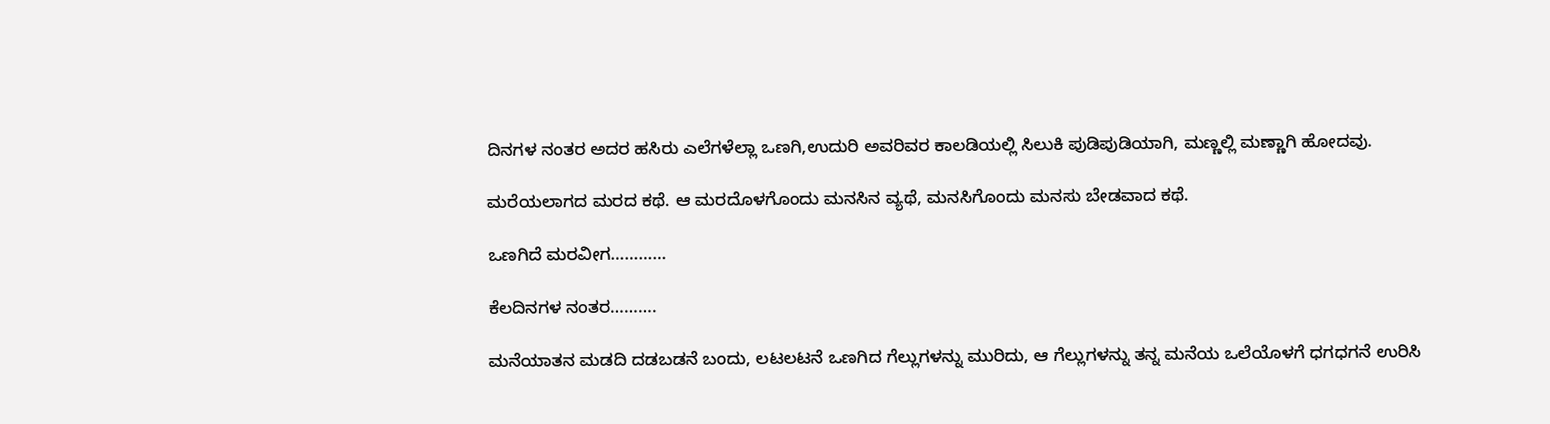ದಿನಗಳ ನಂತರ ಅದರ ಹಸಿರು ಎಲೆಗಳೆಲ್ಲಾ ಒಣಗಿ,ಉದುರಿ ಅವರಿವರ ಕಾಲಡಿಯಲ್ಲಿ ಸಿಲುಕಿ ಪುಡಿಪುಡಿಯಾಗಿ, ಮಣ್ಣಲ್ಲಿ ಮಣ್ಣಾಗಿ ಹೋದವು.

ಮರೆಯಲಾಗದ ಮರದ ಕಥೆ. ಆ ಮರದೊಳಗೊಂದು ಮನಸಿನ ವ್ಯಥೆ, ಮನಸಿಗೊಂದು ಮನಸು ಬೇಡವಾದ ಕಥೆ.

ಒಣಗಿದೆ ಮರವೀಗ…………

ಕೆಲದಿನಗಳ ನಂತರ……….

ಮನೆಯಾತನ ಮಡದಿ ದಡಬಡನೆ ಬಂದು, ಲಟಲಟನೆ ಒಣಗಿದ ಗೆಲ್ಲುಗಳನ್ನು ಮುರಿದು, ಆ ಗೆಲ್ಲುಗಳನ್ನು ತನ್ನ ಮನೆಯ ಒಲೆಯೊಳಗೆ ಧಗಧಗನೆ ಉರಿಸಿ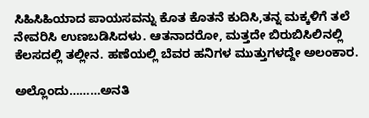ಸಿಹಿಸಿಹಿಯಾದ ಪಾಯಸವನ್ನು ಕೊತ ಕೊತನೆ ಕುದಿಸಿ,ತನ್ನ ಮಕ್ಕಳಿಗೆ ತಲೆ ನೇವರಿಸಿ ಉಣಬಡಿಸಿದಳು. ಆತನಾದರೋ, ಮತ್ತದೇ ಬಿರುಬಿಸಿಲಿನಲ್ಲಿ ಕೆಲಸದಲ್ಲಿ ತಲ್ಲೀನ. ಹಣೆಯಲ್ಲಿ ಬೆವರ ಹನಿಗಳ ಮುತ್ತುಗಳದ್ದೇ ಅಲಂಕಾರ.

ಅಲ್ಲೊಂದು………ಅನತಿ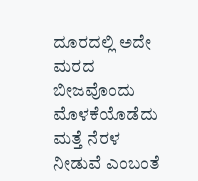ದೂರದಲ್ಲಿ ಅದೇ ಮರದ ಬೀಜವೊಂದು ಮೊಳಕೆಯೊಡೆದು ಮತ್ತೆ ನೆರಳ ನೀಡುವೆ ಎಂಬಂತೆ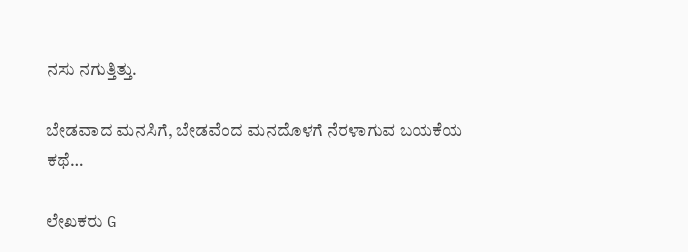ನಸು ನಗುತ್ತಿತ್ತು.

ಬೇಡವಾದ ಮನಸಿಗೆ, ಬೇಡವೆಂದ ಮನದೊಳಗೆ ನೆರಳಾಗುವ ಬಯಕೆಯ ಕಥೆ…

ಲೇಖಕರು G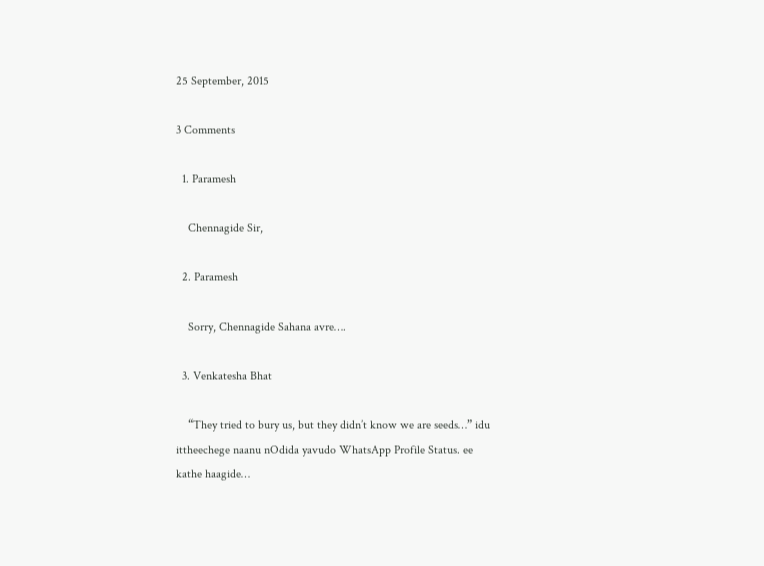25 September, 2015

3 Comments

  1. Paramesh

    Chennagide Sir,

  2. Paramesh

    Sorry, Chennagide Sahana avre….

  3. Venkatesha Bhat

    “They tried to bury us, but they didn’t know we are seeds…” idu ittheechege naanu nOdida yavudo WhatsApp Profile Status. ee kathe haagide…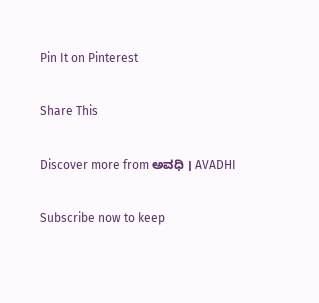Pin It on Pinterest

Share This

Discover more from ಅವಧಿ । AVADHI

Subscribe now to keep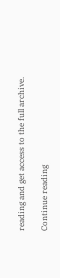reading and get access to the full archive.

Continue reading